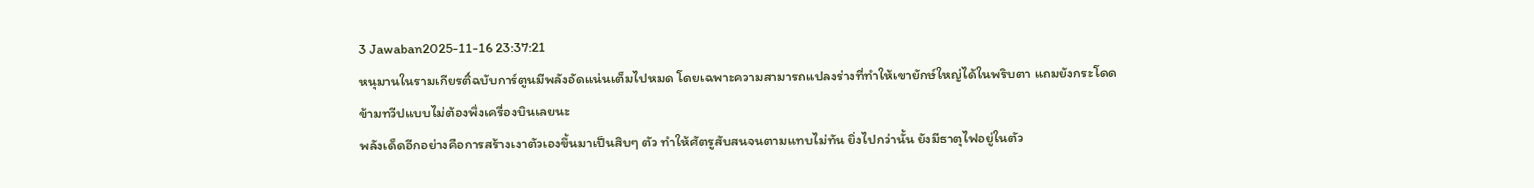3 Jawaban2025-11-16 23:37:21
หนุมานในรามเกียรติ์ฉบับการ์ตูนมีพลังอัดแน่นเต็มไปหมด โดยเฉพาะความสามารถแปลงร่างที่ทำให้เขายักษ์ใหญ่ได้ในพริบตา แถมยังกระโดดข้ามทวีปแบบไม่ต้องพึ่งเครื่องบินเลยนะ
พลังเด็ดอีกอย่างคือการสร้างเงาตัวเองขึ้นมาเป็นสิบๆ ตัว ทำให้ศัตรูสับสนจนตามแทบไม่ทัน ยิ่งไปกว่านั้น ยังมีธาตุไฟอยู่ในตัว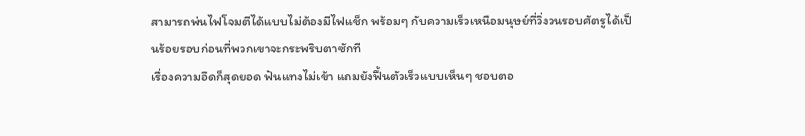สามารถพ่นไฟโจมตีได้แบบไม่ต้องมีไฟแช็ก พร้อมๆ กับความเร็วเหนือมนุษย์ที่วิ่งวนรอบศัตรูได้เป็นร้อยรอบก่อนที่พวกเขาจะกระพริบตาซักที
เรื่องความอึดก็สุดยอด ฟันแทงไม่เข้า แถมยังฟื้นตัวเร็วแบบเห็นๆ ชอบตอ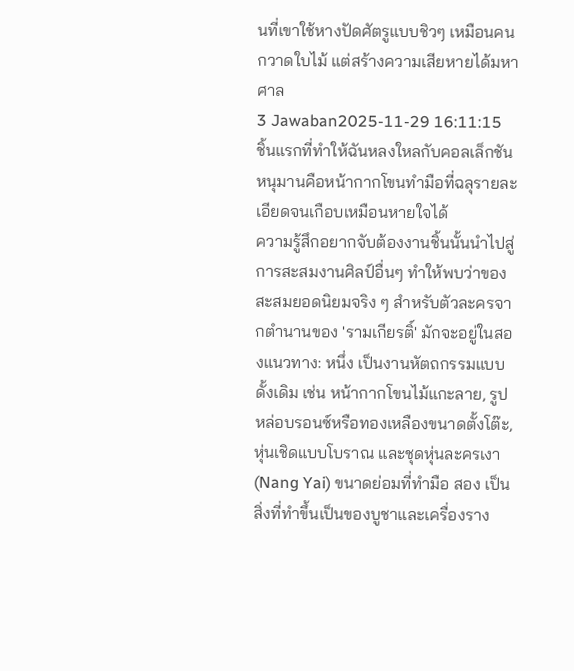นที่เขาใช้หางปัดศัตรูแบบชิวๆ เหมือนคนกวาดใบไม้ แต่สร้างความเสียหายได้มหาศาล
3 Jawaban2025-11-29 16:11:15
ชิ้นแรกที่ทำให้ฉันหลงใหลกับคอลเล็กชันหนุมานคือหน้ากากโขนทำมือที่ฉลุรายละเอียดจนเกือบเหมือนหายใจได้
ความรู้สึกอยากจับต้องงานชิ้นนั้นนำไปสู่การสะสมงานศิลป์อื่นๆ ทำให้พบว่าของสะสมยอดนิยมจริง ๆ สำหรับตัวละครจากตำนานของ 'รามเกียรติ์' มักจะอยู่ในสองแนวทาง: หนึ่ง เป็นงานหัตถกรรมแบบดั้งเดิม เช่น หน้ากากโขนไม้แกะลาย, รูปหล่อบรอนซ์หรือทองเหลืองขนาดตั้งโต๊ะ, หุ่นเชิดแบบโบราณ และชุดหุ่นละครเงา (Nang Yai) ขนาดย่อมที่ทำมือ สอง เป็นสิ่งที่ทำขึ้นเป็นของบูชาและเครื่องราง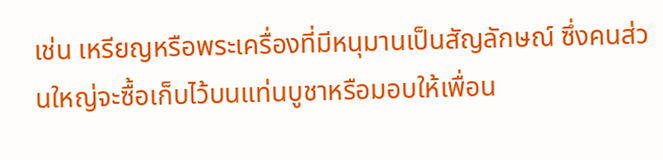เช่น เหรียญหรือพระเครื่องที่มีหนุมานเป็นสัญลักษณ์ ซึ่งคนส่วนใหญ่จะซื้อเก็บไว้บนแท่นบูชาหรือมอบให้เพื่อน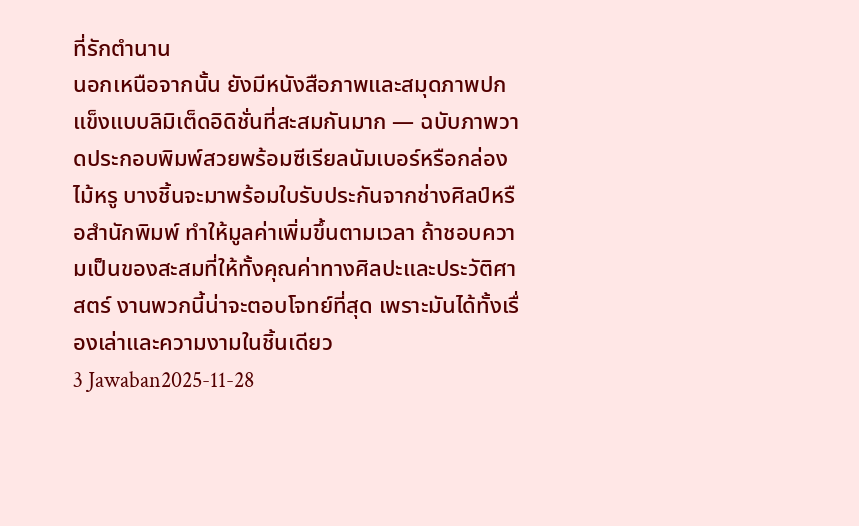ที่รักตำนาน
นอกเหนือจากนั้น ยังมีหนังสือภาพและสมุดภาพปกแข็งแบบลิมิเต็ดอิดิชั่นที่สะสมกันมาก — ฉบับภาพวาดประกอบพิมพ์สวยพร้อมซีเรียลนัมเบอร์หรือกล่องไม้หรู บางชิ้นจะมาพร้อมใบรับประกันจากช่างศิลป์หรือสำนักพิมพ์ ทำให้มูลค่าเพิ่มขึ้นตามเวลา ถ้าชอบความเป็นของสะสมที่ให้ทั้งคุณค่าทางศิลปะและประวัติศาสตร์ งานพวกนี้น่าจะตอบโจทย์ที่สุด เพราะมันได้ทั้งเรื่องเล่าและความงามในชิ้นเดียว
3 Jawaban2025-11-28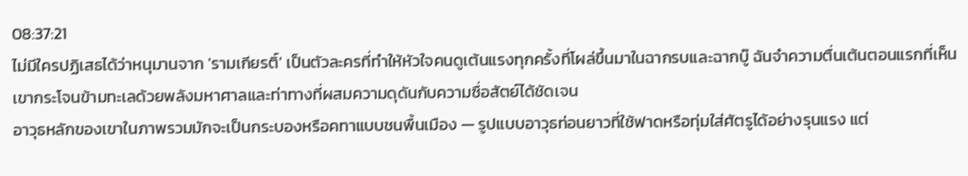08:37:21
ไม่มีใครปฏิเสธได้ว่าหนุมานจาก 'รามเกียรติ์' เป็นตัวละครที่ทำให้หัวใจคนดูเต้นแรงทุกครั้งที่โผล่ขึ้นมาในฉากรบและฉากบู๊ ฉันจำความตื่นเต้นตอนแรกที่เห็นเขากระโจนข้ามทะเลด้วยพลังมหาศาลและท่าทางที่ผสมความดุดันกับความซื่อสัตย์ได้ชัดเจน
อาวุธหลักของเขาในภาพรวมมักจะเป็นกระบองหรือคทาแบบชนพื้นเมือง — รูปแบบอาวุธท่อนยาวที่ใช้ฟาดหรือทุ่มใส่ศัตรูได้อย่างรุนแรง แต่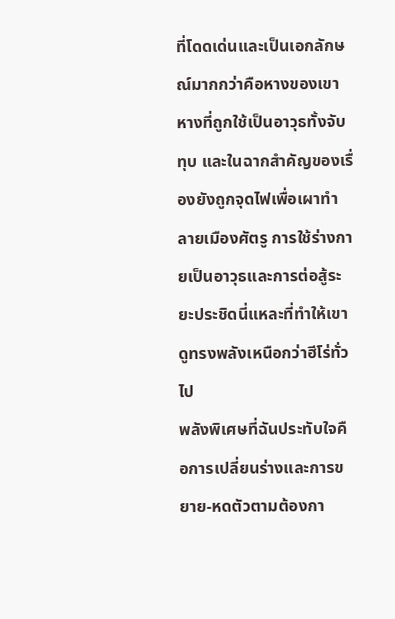ที่โดดเด่นและเป็นเอกลักษณ์มากกว่าคือหางของเขา หางที่ถูกใช้เป็นอาวุธทั้งจับ ทุบ และในฉากสำคัญของเรื่องยังถูกจุดไฟเพื่อเผาทำลายเมืองศัตรู การใช้ร่างกายเป็นอาวุธและการต่อสู้ระยะประชิดนี่แหละที่ทำให้เขาดูทรงพลังเหนือกว่าฮีโร่ทั่วไป
พลังพิเศษที่ฉันประทับใจคือการเปลี่ยนร่างและการขยาย-หดตัวตามต้องกา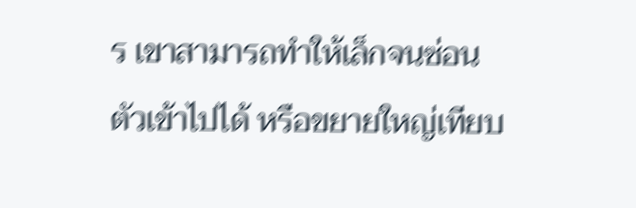ร เขาสามารถทำให้เล็กจนซ่อนตัวเข้าไปได้ หรือขยายใหญ่เทียบ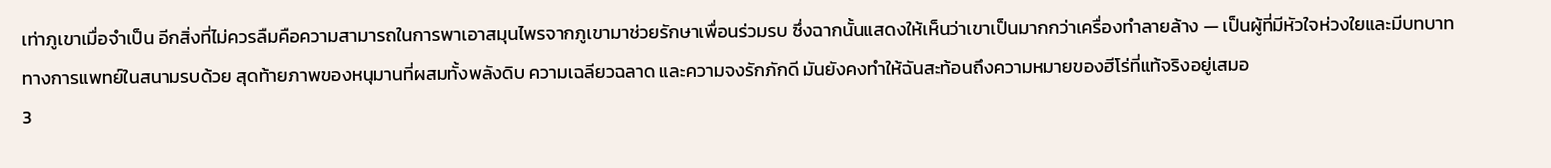เท่าภูเขาเมื่อจำเป็น อีกสิ่งที่ไม่ควรลืมคือความสามารถในการพาเอาสมุนไพรจากภูเขามาช่วยรักษาเพื่อนร่วมรบ ซึ่งฉากนั้นแสดงให้เห็นว่าเขาเป็นมากกว่าเครื่องทำลายล้าง — เป็นผู้ที่มีหัวใจห่วงใยและมีบทบาททางการแพทย์ในสนามรบด้วย สุดท้ายภาพของหนุมานที่ผสมทั้งพลังดิบ ความเฉลียวฉลาด และความจงรักภักดี มันยังคงทำให้ฉันสะท้อนถึงความหมายของฮีโร่ที่แท้จริงอยู่เสมอ
3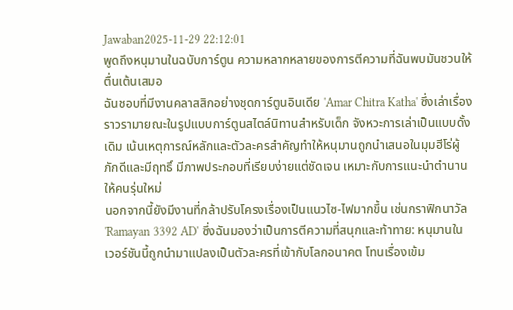Jawaban2025-11-29 22:12:01
พูดถึงหนุมานในฉบับการ์ตูน ความหลากหลายของการตีความที่ฉันพบมันชวนให้ตื่นเต้นเสมอ
ฉันชอบที่มีงานคลาสสิกอย่างชุดการ์ตูนอินเดีย 'Amar Chitra Katha' ซึ่งเล่าเรื่องราวรามายณะในรูปแบบการ์ตูนสไตล์นิทานสำหรับเด็ก จังหวะการเล่าเป็นแบบดั้งเดิม เน้นเหตุการณ์หลักและตัวละครสำคัญทำให้หนุมานถูกนำเสนอในมุมฮีโร่ผู้ภักดีและมีฤทธิ์ มีภาพประกอบที่เรียบง่ายแต่ชัดเจน เหมาะกับการแนะนำตำนานให้คนรุ่นใหม่
นอกจากนี้ยังมีงานที่กล้าปรับโครงเรื่องเป็นแนวไซ-ไฟมากขึ้น เช่นกราฟิกนาวัล 'Ramayan 3392 AD' ซึ่งฉันมองว่าเป็นการตีความที่สนุกและท้าทาย: หนุมานในเวอร์ชันนี้ถูกนำมาแปลงเป็นตัวละครที่เข้ากับโลกอนาคต โทนเรื่องเข้ม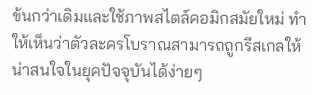ข้นกว่าเดิมและใช้ภาพสไตล์คอมิกสมัยใหม่ ทำให้เห็นว่าตัวละครโบราณสามารถถูกรีสเกลให้น่าสนใจในยุคปัจจุบันได้ง่ายๆ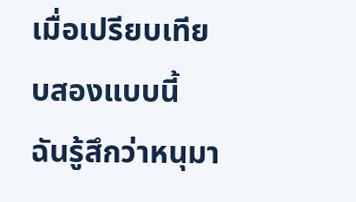เมื่อเปรียบเทียบสองแบบนี้ ฉันรู้สึกว่าหนุมา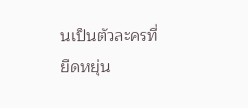นเป็นตัวละครที่ยืดหยุ่น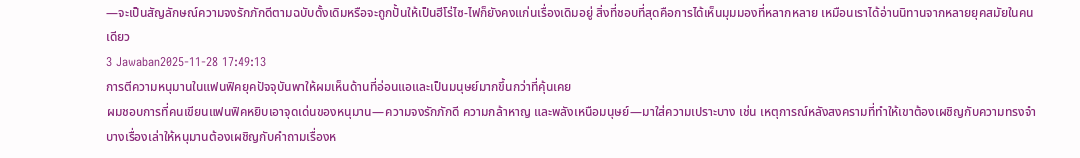—จะเป็นสัญลักษณ์ความจงรักภักดีตามฉบับดั้งเดิมหรือจะถูกปั้นให้เป็นฮีโร่ไซ-ไฟก็ยังคงแก่นเรื่องเดิมอยู่ สิ่งที่ชอบที่สุดคือการได้เห็นมุมมองที่หลากหลาย เหมือนเราได้อ่านนิทานจากหลายยุคสมัยในคนเดียว
3 Jawaban2025-11-28 17:49:13
การตีความหนุมานในแฟนฟิคยุคปัจจุบันพาให้ผมเห็นด้านที่อ่อนแอและเป็นมนุษย์มากขึ้นกว่าที่คุ้นเคย
ผมชอบการที่คนเขียนแฟนฟิคหยิบเอาจุดเด่นของหนุมาน—ความจงรักภักดี ความกล้าหาญ และพลังเหนือมนุษย์—มาใส่ความเปราะบาง เช่น เหตุการณ์หลังสงครามที่ทำให้เขาต้องเผชิญกับความทรงจำ บางเรื่องเล่าให้หนุมานต้องเผชิญกับคำถามเรื่องห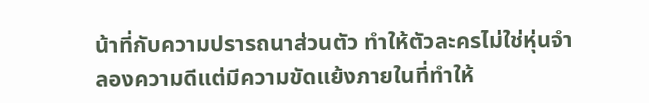น้าที่กับความปรารถนาส่วนตัว ทำให้ตัวละครไม่ใช่หุ่นจำลองความดีแต่มีความขัดแย้งภายในที่ทำให้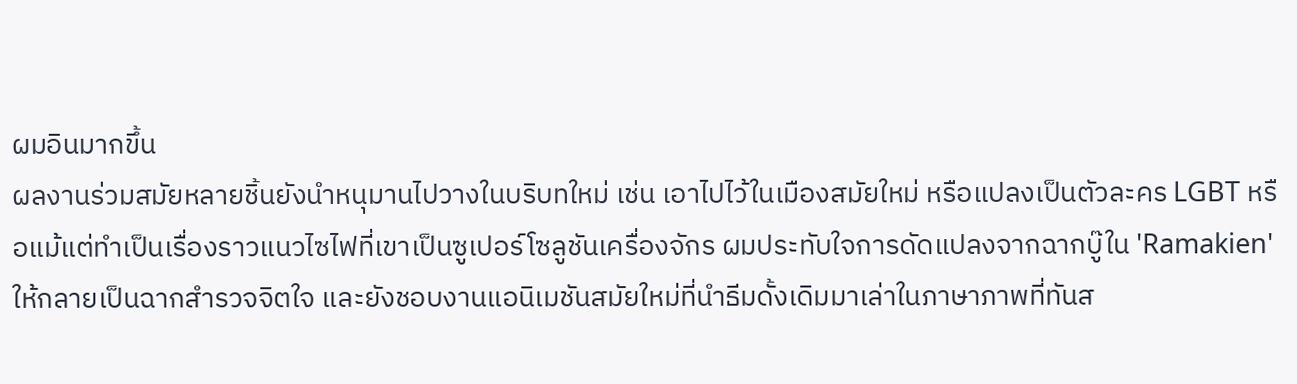ผมอินมากขึ้น
ผลงานร่วมสมัยหลายชิ้นยังนำหนุมานไปวางในบริบทใหม่ เช่น เอาไปไว้ในเมืองสมัยใหม่ หรือแปลงเป็นตัวละคร LGBT หรือแม้แต่ทำเป็นเรื่องราวแนวไซไฟที่เขาเป็นซูเปอร์โซลูชันเครื่องจักร ผมประทับใจการดัดแปลงจากฉากบู๊ใน 'Ramakien' ให้กลายเป็นฉากสำรวจจิตใจ และยังชอบงานแอนิเมชันสมัยใหม่ที่นำธีมดั้งเดิมมาเล่าในภาษาภาพที่ทันส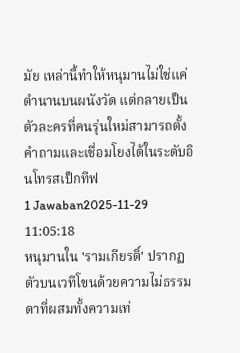มัย เหล่านี้ทำให้หนุมานไม่ใช่แค่ตำนานบนผนังวัด แต่กลายเป็นตัวละครที่คนรุ่นใหม่สามารถตั้งคำถามและเชื่อมโยงได้ในระดับอินโทรสเป็กทีฟ
1 Jawaban2025-11-29 11:05:18
หนุมานใน 'รามเกียรติ์' ปรากฏตัวบนเวทีโขนด้วยความไม่ธรรมดาที่ผสมทั้งความเท่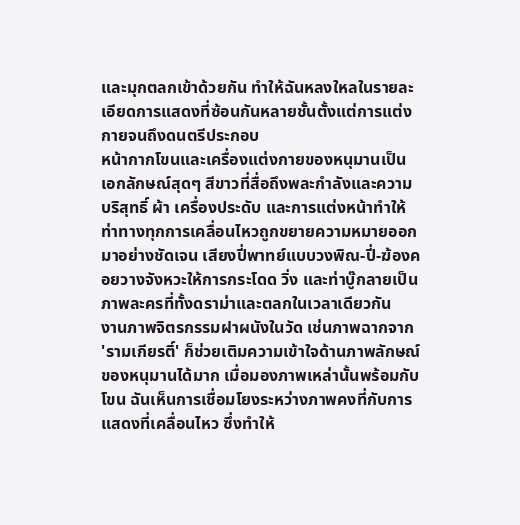และมุกตลกเข้าด้วยกัน ทำให้ฉันหลงใหลในรายละเอียดการแสดงที่ซ้อนกันหลายชั้นตั้งแต่การแต่งกายจนถึงดนตรีประกอบ
หน้ากากโขนและเครื่องแต่งกายของหนุมานเป็นเอกลักษณ์สุดๆ สีขาวที่สื่อถึงพละกำลังและความบริสุทธิ์ ผ้า เครื่องประดับ และการแต่งหน้าทำให้ท่าทางทุกการเคลื่อนไหวถูกขยายความหมายออกมาอย่างชัดเจน เสียงปี่พาทย์แบบวงพิณ-ปี่-ฆ้องคอยวางจังหวะให้การกระโดด วิ่ง และท่าบู๊กลายเป็นภาพละครที่ทั้งดราม่าและตลกในเวลาเดียวกัน
งานภาพจิตรกรรมฝาผนังในวัด เช่นภาพฉากจาก 'รามเกียรติ์' ก็ช่วยเติมความเข้าใจด้านภาพลักษณ์ของหนุมานได้มาก เมื่อมองภาพเหล่านั้นพร้อมกับโขน ฉันเห็นการเชื่อมโยงระหว่างภาพคงที่กับการแสดงที่เคลื่อนไหว ซึ่งทำให้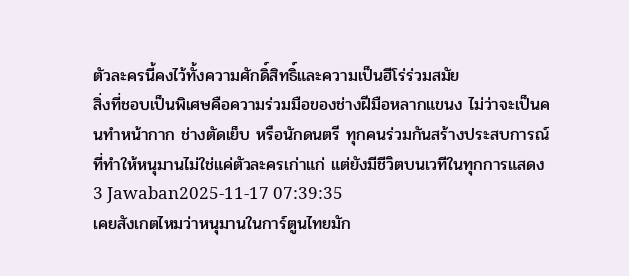ตัวละครนี้คงไว้ทั้งความศักดิ์สิทธิ์และความเป็นฮีโร่ร่วมสมัย
สิ่งที่ชอบเป็นพิเศษคือความร่วมมือของช่างฝีมือหลากแขนง ไม่ว่าจะเป็นคนทำหน้ากาก ช่างตัดเย็บ หรือนักดนตรี ทุกคนร่วมกันสร้างประสบการณ์ที่ทำให้หนุมานไม่ใช่แค่ตัวละครเก่าแก่ แต่ยังมีชีวิตบนเวทีในทุกการแสดง
3 Jawaban2025-11-17 07:39:35
เคยสังเกตไหมว่าหนุมานในการ์ตูนไทยมัก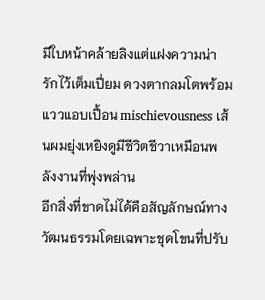มีใบหน้าคล้ายลิงแต่แฝงความน่ารักไว้เต็มเปี่ยม ดวงตากลมโตพร้อมแววแอบเปื้อน mischievousness เส้นผมยุ่งเหยิงดูมีชีวิตชีวาเหมือนพลังงานที่พุ่งพล่าน
อีกสิ่งที่ขาดไม่ได้คือสัญลักษณ์ทางวัฒนธรรมโดยเฉพาะชุดโขนที่ปรับ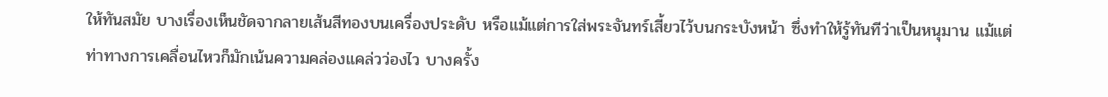ให้ทันสมัย บางเรื่องเห็นชัดจากลายเส้นสีทองบนเครื่องประดับ หรือแม้แต่การใส่พระจันทร์เสี้ยวไว้บนกระบังหน้า ซึ่งทำให้รู้ทันทีว่าเป็นหนุมาน แม้แต่ท่าทางการเคลื่อนไหวก็มักเน้นความคล่องแคล่วว่องไว บางครั้ง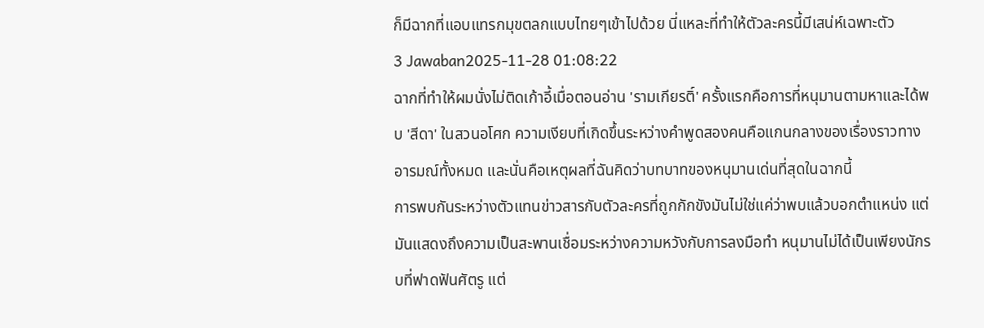ก็มีฉากที่แอบแทรกมุขตลกแบบไทยๆเข้าไปด้วย นี่แหละที่ทำให้ตัวละครนี้มีเสน่ห์เฉพาะตัว
3 Jawaban2025-11-28 01:08:22
ฉากที่ทำให้ผมนั่งไม่ติดเก้าอี้เมื่อตอนอ่าน 'รามเกียรติ์' ครั้งแรกคือการที่หนุมานตามหาและได้พบ 'สีดา' ในสวนอโศก ความเงียบที่เกิดขึ้นระหว่างคำพูดสองคนคือแกนกลางของเรื่องราวทางอารมณ์ทั้งหมด และนั่นคือเหตุผลที่ฉันคิดว่าบทบาทของหนุมานเด่นที่สุดในฉากนี้
การพบกันระหว่างตัวแทนข่าวสารกับตัวละครที่ถูกกักขังมันไม่ใช่แค่ว่าพบแล้วบอกตำแหน่ง แต่มันแสดงถึงความเป็นสะพานเชื่อมระหว่างความหวังกับการลงมือทำ หนุมานไม่ได้เป็นเพียงนักรบที่ฟาดฟันศัตรู แต่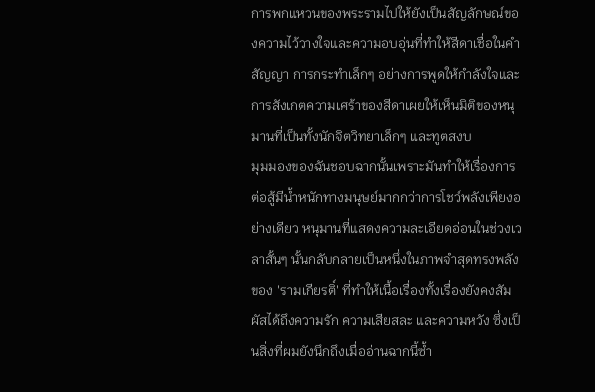การพกแหวนของพระรามไปให้ยังเป็นสัญลักษณ์ของความไว้วางใจและความอบอุ่นที่ทำให้สีดาเชื่อในคำสัญญา การกระทำเล็กๆ อย่างการพูดให้กำลังใจและการสังเกตความเศร้าของสีดาเผยให้เห็นมิติของหนุมานที่เป็นทั้งนักจิตวิทยาเล็กๆ และทูตสงบ
มุมมองของฉันชอบฉากนั้นเพราะมันทำให้เรื่องการต่อสู้มีน้ำหนักทางมนุษย์มากกว่าการโชว์พลังเพียงอย่างเดียว หนุมานที่แสดงความละเอียดอ่อนในช่วงเวลาสั้นๆ นั้นกลับกลายเป็นหนึ่งในภาพจำสุดทรงพลังของ 'รามเกียรติ์' ที่ทำให้เนื้อเรื่องทั้งเรื่องยังคงสัมผัสได้ถึงความรัก ความเสียสละ และความหวัง ซึ่งเป็นสิ่งที่ผมยังนึกถึงเมื่ออ่านฉากนี้ซ้ำ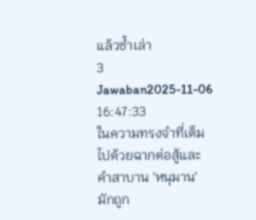แล้วซ้ำเล่า
3 Jawaban2025-11-06 16:47:33
ในความทรงจำที่เต็มไปด้วยฉากต่อสู้และคำสาบาน 'หนุมาน' มักถูก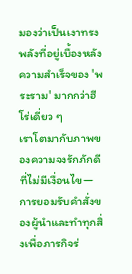มองว่าเป็นเงาทรงพลังที่อยู่เบื้องหลังความสำเร็จของ 'พระราม' มากกว่าฮีโร่เดี่ยว ๆ
เราโตมากับภาพของความจงรักภักดีที่ไม่มีเงื่อนไข—การยอมรับคำสั่งของผู้นำและทำทุกสิ่งเพื่อภารกิจร่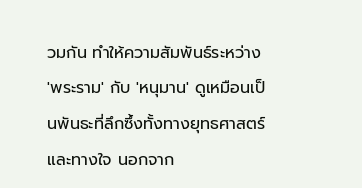วมกัน ทำให้ความสัมพันธ์ระหว่าง 'พระราม' กับ 'หนุมาน' ดูเหมือนเป็นพันธะที่ลึกซึ้งทั้งทางยุทธศาสตร์และทางใจ นอกจาก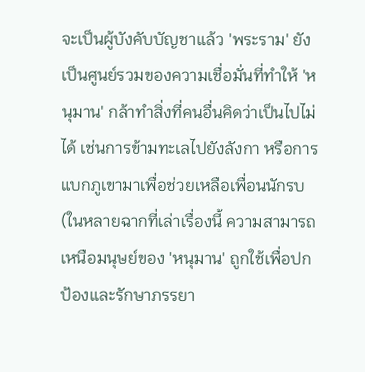จะเป็นผู้บังคับบัญชาแล้ว 'พระราม' ยังเป็นศูนย์รวมของความเชื่อมั่นที่ทำให้ 'หนุมาน' กล้าทำสิ่งที่คนอื่นคิดว่าเป็นไปไม่ได้ เช่นการข้ามทะเลไปยังลังกา หรือการแบกภูเขามาเพื่อช่วยเหลือเพื่อนนักรบ (ในหลายฉากที่เล่าเรื่องนี้ ความสามารถเหนือมนุษย์ของ 'หนุมาน' ถูกใช้เพื่อปกป้องและรักษาภรรยา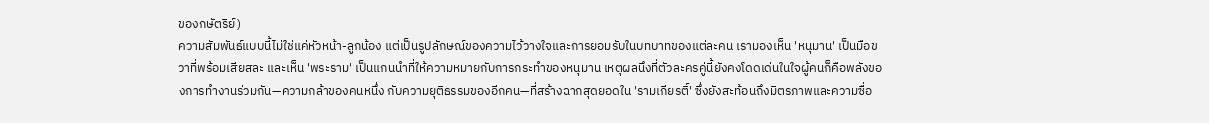ของกษัตริย์)
ความสัมพันธ์แบบนี้ไม่ใช่แค่หัวหน้า-ลูกน้อง แต่เป็นรูปลักษณ์ของความไว้วางใจและการยอมรับในบทบาทของแต่ละคน เรามองเห็น 'หนุมาน' เป็นมือขวาที่พร้อมเสียสละ และเห็น 'พระราม' เป็นแกนนำที่ให้ความหมายกับการกระทำของหนุมาน เหตุผลนึงที่ตัวละครคู่นี้ยังคงโดดเด่นในใจผู้คนก็คือพลังของการทำงานร่วมกัน—ความกล้าของคนหนึ่ง กับความยุติธรรมของอีกคน—ที่สร้างฉากสุดยอดใน 'รามเกียรติ์' ซึ่งยังสะท้อนถึงมิตรภาพและความซื่อ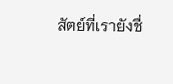สัตย์ที่เรายังชื่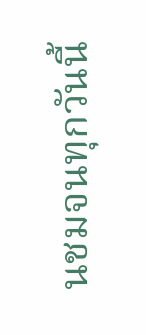นชมจนทุกวันนี้